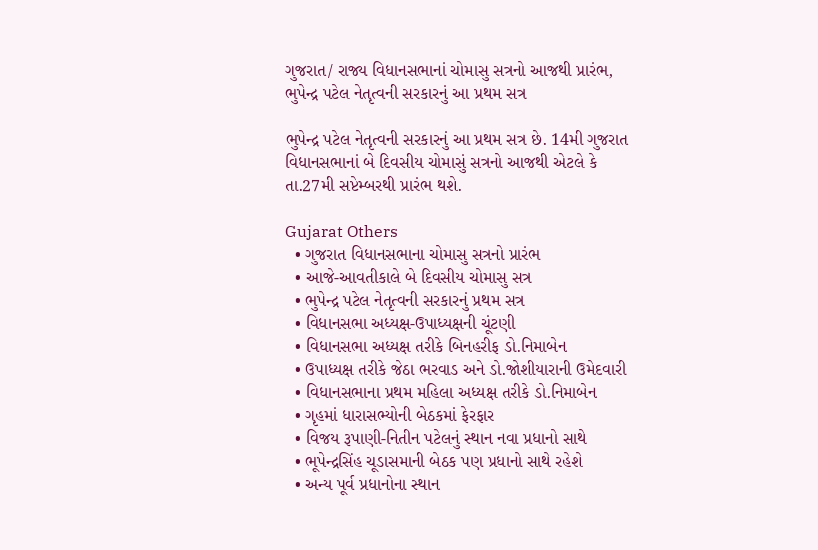ગુજરાત/ રાજ્ય વિધાનસભાનાં ચોમાસુ સત્રનો આજથી પ્રારંભ, ભુપેન્દ્ર પટેલ નેતૃત્વની સરકારનું આ પ્રથમ સત્ર

ભુપેન્દ્ર પટેલ નેતૃત્વની સરકારનું આ પ્રથમ સત્ર છે. 14મી ગુજરાત વિધાનસભાનાં બે દિવસીય ચોમાસું સત્રનો આજથી એટલે કે તા.27મી સપ્ટેમ્બરથી પ્રારંભ થશે.

Gujarat Others
  • ગુજરાત વિધાનસભાના ચોમાસુ સત્રનો પ્રારંભ
  • આજે-આવતીકાલે બે દિવસીય ચોમાસુ સત્ર
  • ભુપેન્દ્ર પટેલ નેતૃત્વની સરકારનું પ્રથમ સત્ર
  • વિધાનસભા અધ્યક્ષ-ઉપાધ્યક્ષની ચૂંટણી
  • વિધાનસભા અધ્યક્ષ તરીકે બિનહરીફ ડો.નિમાબેન
  • ઉપાધ્યક્ષ તરીકે જેઠા ભરવાડ અને ડો.જોશીયારાની ઉમેદવારી
  • વિધાનસભાના પ્રથમ મહિલા અધ્યક્ષ તરીકે ડો.નિમાબેન
  • ગૃહમાં ધારાસભ્યોની બેઠકમાં ફેરફાર
  • વિજય રૂપાણી-નિતીન પટેલનું સ્થાન નવા પ્રધાનો સાથે
  • ભૂપેન્દ્રસિંહ ચૂડાસમાની બેઠક પણ પ્રધાનો સાથે રહેશે
  • અન્ય પૂર્વ પ્રધાનોના સ્થાન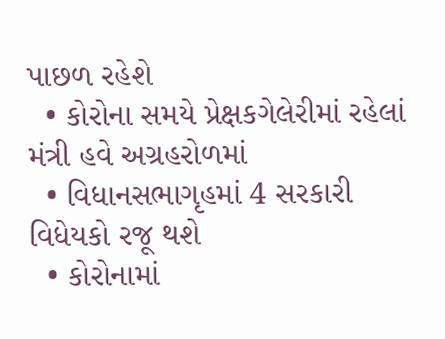પાછળ રહેશે
  • કોરોના સમયે પ્રેક્ષકગેલેરીમાં રહેલાં મંત્રી હવે અગ્રહરોળમાં
  • વિધાનસભાગૃહમાં 4 સરકારી વિધેયકો રજૂ થશે
  • કોરોનામાં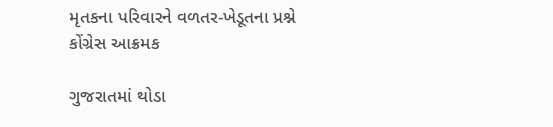મૃતકના પરિવારને વળતર-ખેડૂતના પ્રશ્ને કોંગ્રેસ આક્રમક

ગુજરાતમાં થોડા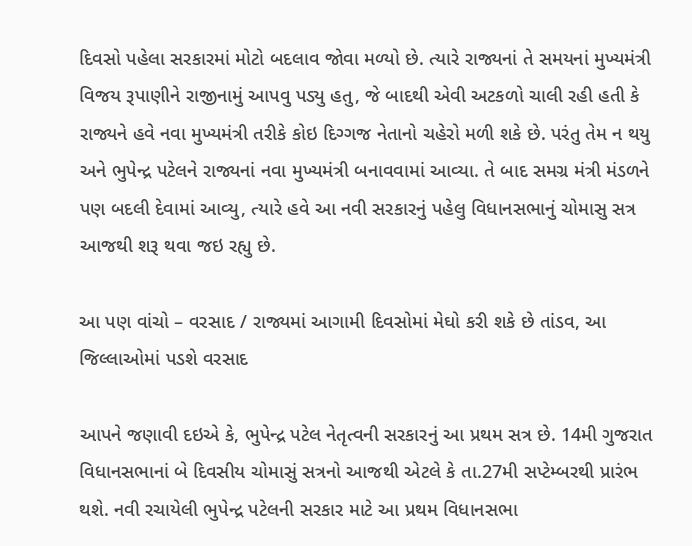દિવસો પહેલા સરકારમાં મોટો બદલાવ જોવા મળ્યો છે. ત્યારે રાજ્યનાં તે સમયનાં મુખ્યમંત્રી વિજય રૂપાણીને રાજીનામું આપવુ પડ્યુ હતુ, જે બાદથી એવી અટકળો ચાલી રહી હતી કે રાજ્યને હવે નવા મુખ્યમંત્રી તરીકે કોઇ દિગ્ગજ નેતાનો ચહેરો મળી શકે છે. પરંતુ તેમ ન થયુ અને ભુપેન્દ્ર પટેલને રાજ્યનાં નવા મુખ્યમંત્રી બનાવવામાં આવ્યા. તે બાદ સમગ્ર મંત્રી મંડળને પણ બદલી દેવામાં આવ્યુ, ત્યારે હવે આ નવી સરકારનું પહેલુ વિધાનસભાનું ચોમાસુ સત્ર આજથી શરૂ થવા જઇ રહ્યુ છે.

આ પણ વાંચો – વરસાદ / રાજ્યમાં આગામી દિવસોમાં મેઘો કરી શકે છે તાંડવ, આ જિલ્લાઓમાં પડશે વરસાદ

આપને જણાવી દઇએ કે, ભુપેન્દ્ર પટેલ નેતૃત્વની સરકારનું આ પ્રથમ સત્ર છે. 14મી ગુજરાત વિધાનસભાનાં બે દિવસીય ચોમાસું સત્રનો આજથી એટલે કે તા.27મી સપ્ટેમ્બરથી પ્રારંભ થશે. નવી રચાયેલી ભુપેન્દ્ર પટેલની સરકાર માટે આ પ્રથમ વિધાનસભા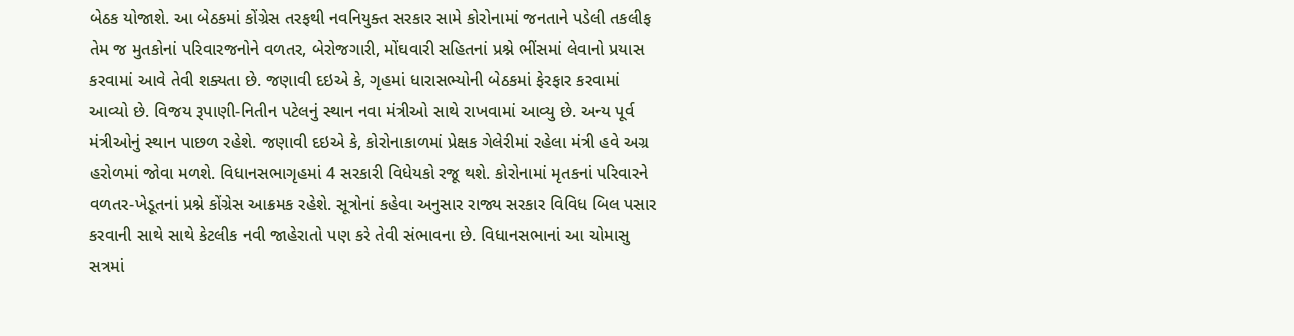બેઠક યોજાશે. આ બેઠકમાં કોંગ્રેસ તરફથી નવનિયુક્ત સરકાર સામે કોરોનામાં જનતાને પડેલી તકલીફ તેમ જ મુતકોનાં પરિવારજનોને વળતર, બેરોજગારી, મોંઘવારી સહિતનાં પ્રશ્ને ભીંસમાં લેવાનો પ્રયાસ કરવામાં આવે તેવી શક્યતા છે. જણાવી દઇએ કે, ગૃહમાં ધારાસભ્યોની બેઠકમાં ફેરફાર કરવામાં આવ્યો છે. વિજય રૂપાણી-નિતીન પટેલનું સ્થાન નવા મંત્રીઓ સાથે રાખવામાં આવ્યુ છે. અન્ય પૂર્વ મંત્રીઓનું સ્થાન પાછળ રહેશે. જણાવી દઇએ કે, કોરોનાકાળમાં પ્રેક્ષક ગેલેરીમાં રહેલા મંત્રી હવે અગ્ર હરોળમાં જોવા મળશે. વિધાનસભાગૃહમાં 4 સરકારી વિધેયકો રજૂ થશે. કોરોનામાં મૃતકનાં પરિવારને વળતર-ખેડૂતનાં પ્રશ્ને કોંગ્રેસ આક્રમક રહેશે. સૂત્રોનાં કહેવા અનુસાર રાજ્ય સરકાર વિવિધ બિલ પસાર કરવાની સાથે સાથે કેટલીક નવી જાહેરાતો પણ કરે તેવી સંભાવના છે. વિધાનસભાનાં આ ચોમાસુ સત્રમાં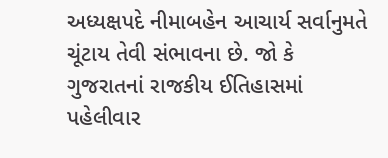અધ્યક્ષપદે નીમાબહેન આચાર્ય સર્વાનુમતે ચૂંટાય તેવી સંભાવના છે. જો કે ગુજરાતનાં રાજકીય ઈતિહાસમાં પહેલીવાર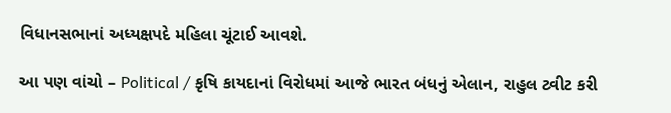વિધાનસભાનાં અધ્યક્ષપદે મહિલા ચૂંટાઈ આવશે.

આ પણ વાંચો – Political / કૃષિ કાયદાનાં વિરોધમાં આજે ભારત બંધનું એલાન, રાહુલ ટ્વીટ કરી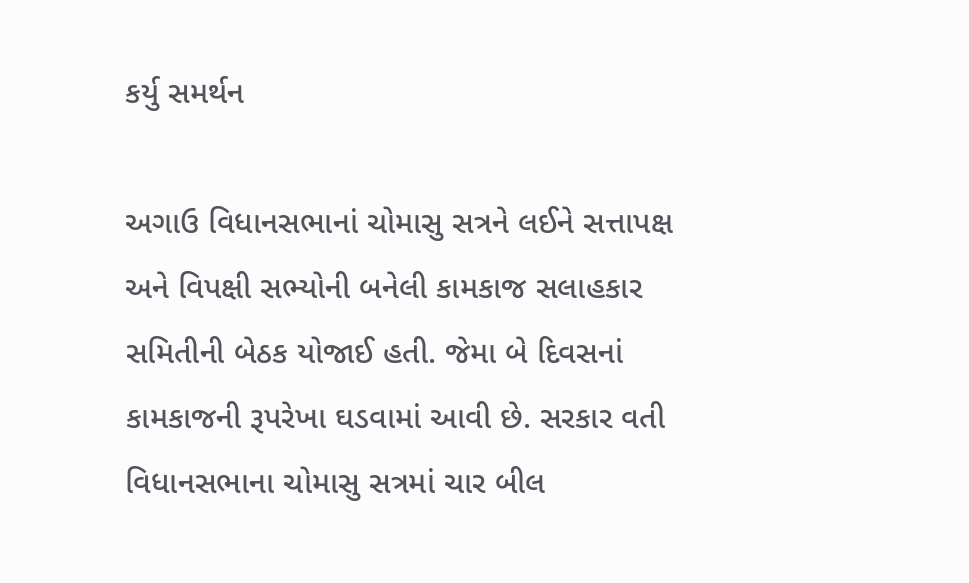કર્યુ સમર્થન

અગાઉ વિધાનસભાનાં ચોમાસુ સત્રને લઈને સત્તાપક્ષ અને વિપક્ષી સભ્યોની બનેલી કામકાજ સલાહકાર સમિતીની બેઠક યોજાઈ હતી. જેમા બે દિવસનાં કામકાજની રૂપરેખા ઘડવામાં આવી છે. સરકાર વતી વિધાનસભાના ચોમાસુ સત્રમાં ચાર બીલ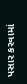પસાર કરવામાં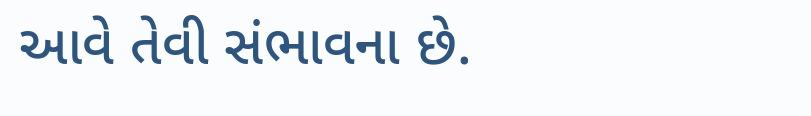આવે તેવી સંભાવના છે.